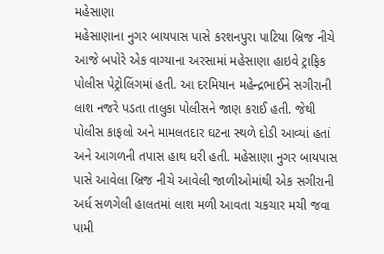મહેસાણા
મહેસાણાના નુગર બાયપાસ પાસે કરશનપુરા પાટિયા બ્રિજ નીચે આજે બપોરે એક વાગ્યાના અરસામાં મહેસાણા હાઇવે ટ્રાફિક પોલીસ પેટ્રોલિંગમાં હતી. આ દરમિયાન મહેન્દ્રભાઈને સગીરાની લાશ નજરે પડતા તાલુકા પોલીસને જાણ કરાઈ હતી. જેથી પોલીસ કાફલો અને મામલતદાર ઘટના સ્થળે દોડી આવ્યાં હતાં અને આગળની તપાસ હાથ ધરી હતી. મહેસાણા નુગર બાયપાસ પાસે આવેલા બ્રિજ નીચે આવેલી જાળીઓમાંથી એક સગીરાની અર્ધ સળગેલી હાલતમાં લાશ મળી આવતા ચકચાર મચી જવા પામી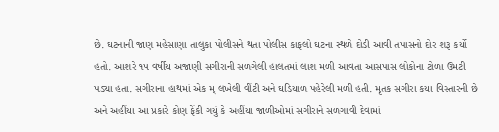છે. ઘટનાની જાણ મહેસાણા તાલુકા પોલીસને થતા પોલીસ કાફલો ઘટના સ્થળે દોડી આવી તપાસનો દોર શરૂ કર્યો હતો. આશરે ૧૫ વર્ષીય અજાણી સગીરાની સળગેલી હાલતમાં લાશ મળી આવતા આસપાસ લોકોના ટોળા ઉમટી પડ્યા હતા. સગીરાના હાથમાં એક મ્ લખેલી વીંટી અને ઘડિયાળ પહેરેલી મળી હતી. મૃતક સગીરા કયા વિસ્તારની છે અને અહીંયા આ પ્રકારે કોણ ફેંકી ગયું કે અહીંયા જાળીઓમાં સગીરાને સળગાવી દેવામાં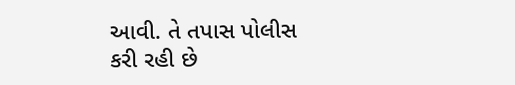આવી. તે તપાસ પોલીસ કરી રહી છે